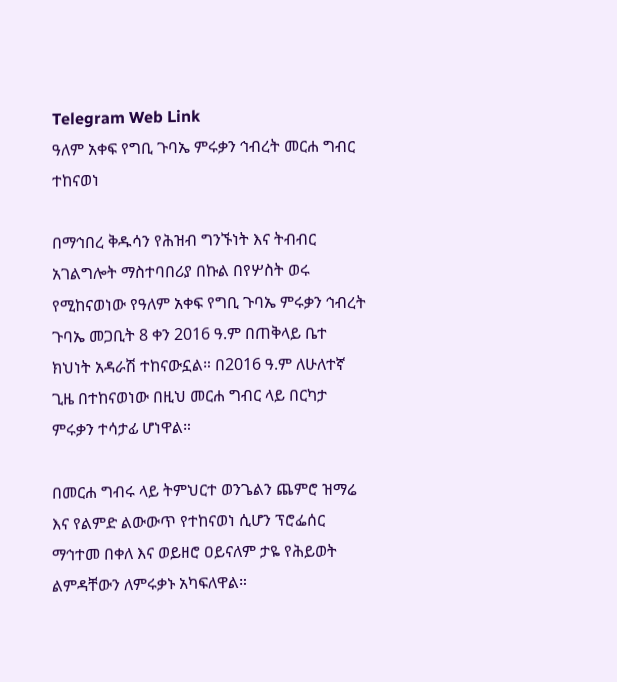Telegram Web Link
ዓለም አቀፍ የግቢ ጉባኤ ምሩቃን ኅብረት መርሐ ግብር ተከናወነ

በማኅበረ ቅዱሳን የሕዝብ ግንኙነት እና ትብብር አገልግሎት ማስተባበሪያ በኩል በየሦስት ወሩ የሚከናወነው የዓለም አቀፍ የግቢ ጉባኤ ምሩቃን ኅብረት ጉባኤ መጋቢት 8 ቀን 2016 ዓ.ም በጠቅላይ ቤተ ክህነት አዳራሽ ተከናውኗል። በ2016 ዓ.ም ለሁለተኛ ጊዜ በተከናወነው በዚህ መርሐ ግብር ላይ በርካታ ምሩቃን ተሳታፊ ሆነዋል።

በመርሐ ግብሩ ላይ ትምህርተ ወንጌልን ጨምሮ ዝማሬ እና የልምድ ልውውጥ የተከናወነ ሲሆን ፕሮፌሰር ማኅተመ በቀለ እና ወይዘሮ ዐይናለም ታዬ የሕይወት ልምዳቸውን ለምሩቃኑ አካፍለዋል።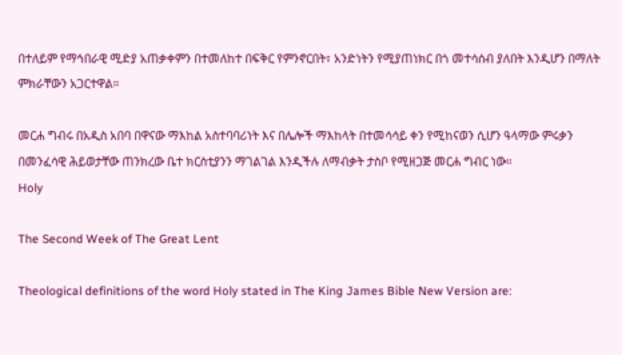በተለይም የማኅበራዊ ሚድያ አጠቃቀምን በተመለከተ በፍቅር የምንኖርበት፣ አንድነትን የሚያጠነክር በጎ መተሳሰብ ያለበት እንዲሆን በማለት ምክራቸውን አጋርተዋል።

መርሐ ግብሩ በአዲስ አበባ በዋናው ማእከል አስተባባሪነት እና በሌሎች ማእከላት በተመሳሳይ ቀን የሚከናወን ሲሆን ዓላማው ምሩቃን በመንፈሳዊ ሕይወታቸው ጠንክረው ቤተ ክርስቲያንን ማገልገል እንዲችሉ ለማብቃት ታስቦ የሚዘጋጅ መርሐ ግብር ነው።
Holy

The Second Week of The Great Lent

Theological definitions of the word Holy stated in The King James Bible New Version are: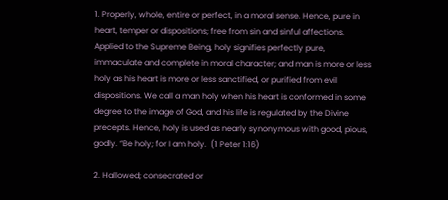1. Properly, whole, entire or perfect, in a moral sense. Hence, pure in heart, temper or dispositions; free from sin and sinful affections. Applied to the Supreme Being, holy signifies perfectly pure, immaculate and complete in moral character; and man is more or less holy as his heart is more or less sanctified, or purified from evil dispositions. We call a man holy when his heart is conformed in some degree to the image of God, and his life is regulated by the Divine precepts. Hence, holy is used as nearly synonymous with good, pious, godly. “Be holy; for I am holy.  (1 Peter 1:16)

2. Hallowed; consecrated or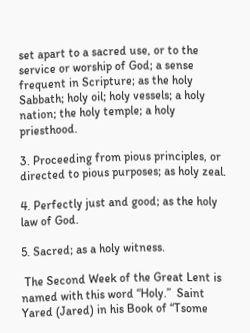set apart to a sacred use, or to the service or worship of God; a sense frequent in Scripture; as the holy Sabbath; holy oil; holy vessels; a holy nation; the holy temple; a holy priesthood.

3. Proceeding from pious principles, or directed to pious purposes; as holy zeal.

4. Perfectly just and good; as the holy law of God.

5. Sacred; as a holy witness.

 The Second Week of the Great Lent is named with this word “Holy.”  Saint Yared (Jared) in his Book of “Tsome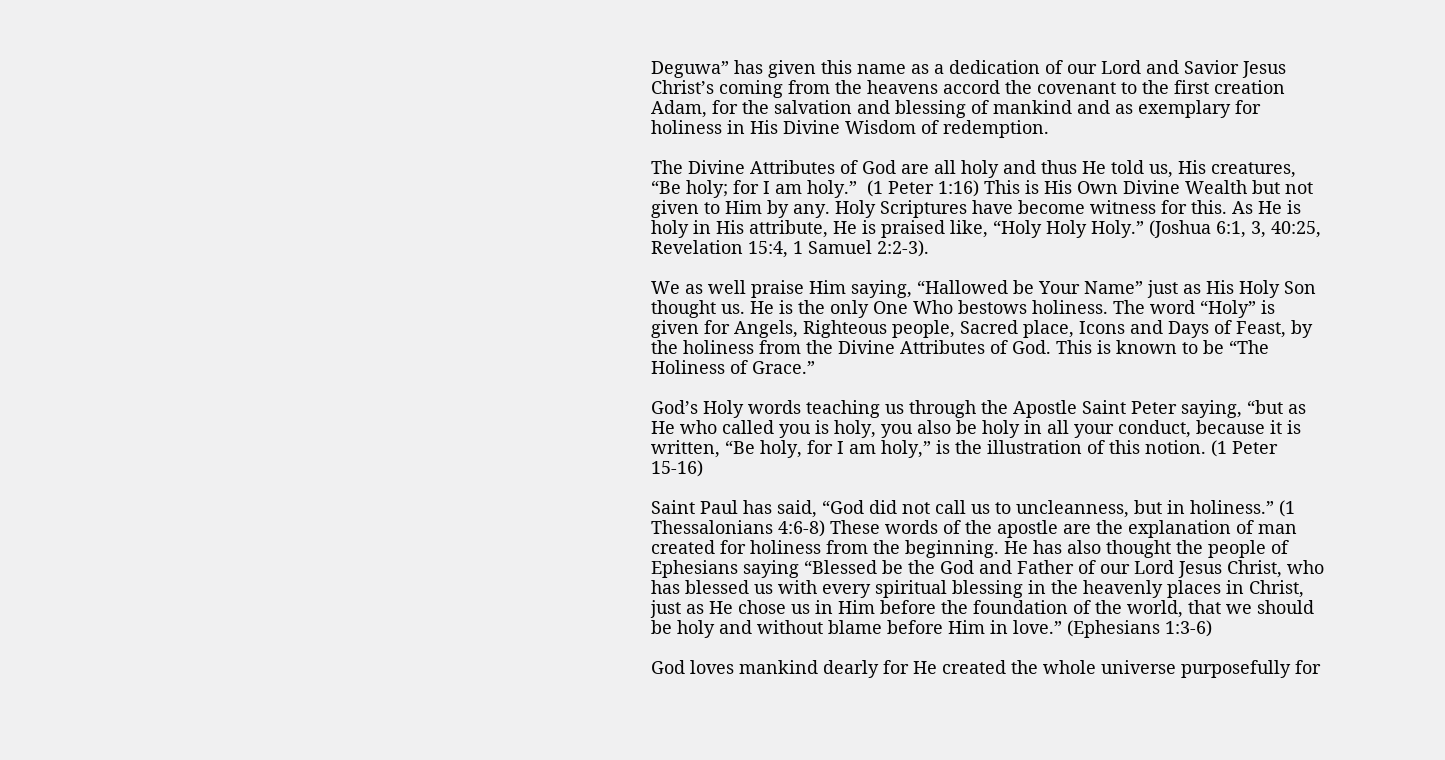Deguwa” has given this name as a dedication of our Lord and Savior Jesus Christ’s coming from the heavens accord the covenant to the first creation Adam, for the salvation and blessing of mankind and as exemplary for holiness in His Divine Wisdom of redemption.

The Divine Attributes of God are all holy and thus He told us, His creatures, “Be holy; for I am holy.”  (1 Peter 1:16) This is His Own Divine Wealth but not given to Him by any. Holy Scriptures have become witness for this. As He is holy in His attribute, He is praised like, “Holy Holy Holy.” (Joshua 6:1, 3, 40:25, Revelation 15:4, 1 Samuel 2:2-3).

We as well praise Him saying, “Hallowed be Your Name” just as His Holy Son thought us. He is the only One Who bestows holiness. The word “Holy” is given for Angels, Righteous people, Sacred place, Icons and Days of Feast, by the holiness from the Divine Attributes of God. This is known to be “The Holiness of Grace.”

God’s Holy words teaching us through the Apostle Saint Peter saying, “but as He who called you is holy, you also be holy in all your conduct, because it is written, “Be holy, for I am holy,” is the illustration of this notion. (1 Peter 15-16)

Saint Paul has said, “God did not call us to uncleanness, but in holiness.” (1 Thessalonians 4:6-8) These words of the apostle are the explanation of man created for holiness from the beginning. He has also thought the people of Ephesians saying “Blessed be the God and Father of our Lord Jesus Christ, who has blessed us with every spiritual blessing in the heavenly places in Christ, just as He chose us in Him before the foundation of the world, that we should be holy and without blame before Him in love.” (Ephesians 1:3-6)

God loves mankind dearly for He created the whole universe purposefully for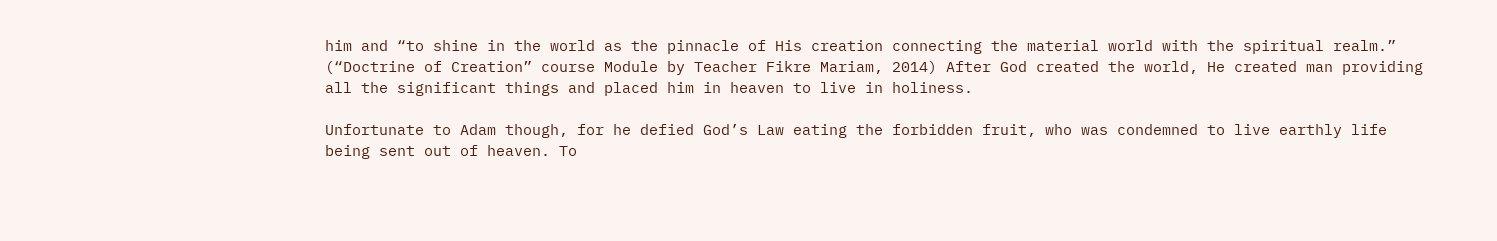him and “to shine in the world as the pinnacle of His creation connecting the material world with the spiritual realm.” (“Doctrine of Creation” course Module by Teacher Fikre Mariam, 2014) After God created the world, He created man providing all the significant things and placed him in heaven to live in holiness.

Unfortunate to Adam though, for he defied God’s Law eating the forbidden fruit, who was condemned to live earthly life being sent out of heaven. To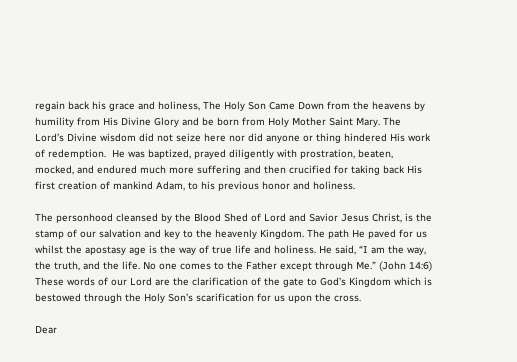regain back his grace and holiness, The Holy Son Came Down from the heavens by humility from His Divine Glory and be born from Holy Mother Saint Mary. The Lord’s Divine wisdom did not seize here nor did anyone or thing hindered His work of redemption.  He was baptized, prayed diligently with prostration, beaten, mocked, and endured much more suffering and then crucified for taking back His first creation of mankind Adam, to his previous honor and holiness.

The personhood cleansed by the Blood Shed of Lord and Savior Jesus Christ, is the stamp of our salvation and key to the heavenly Kingdom. The path He paved for us whilst the apostasy age is the way of true life and holiness. He said, “I am the way, the truth, and the life. No one comes to the Father except through Me.” (John 14:6) These words of our Lord are the clarification of the gate to God’s Kingdom which is bestowed through the Holy Son’s scarification for us upon the cross.

Dear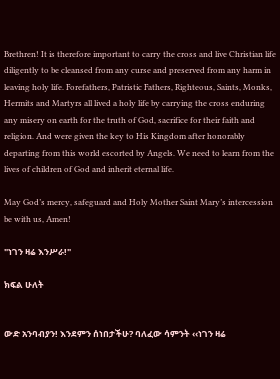Brethren! It is therefore important to carry the cross and live Christian life diligently to be cleansed from any curse and preserved from any harm in leaving holy life. Forefathers, Patristic Fathers, Righteous, Saints, Monks, Hermits and Martyrs all lived a holy life by carrying the cross enduring any misery on earth for the truth of God, sacrifice for their faith and religion. And were given the key to His Kingdom after honorably departing from this world escorted by Angels. We need to learn from the lives of children of God and inherit eternal life.

May God’s mercy, safeguard and Holy Mother Saint Mary’s intercession be with us, Amen!

"ነገን ዛሬ እንሥራ!"

ክፍል ሁለት


ውድ አንባብያን! እንደምን ሰነበታችሁ? ባለፈው ሳምንት ‹‹ነገን ዛሬ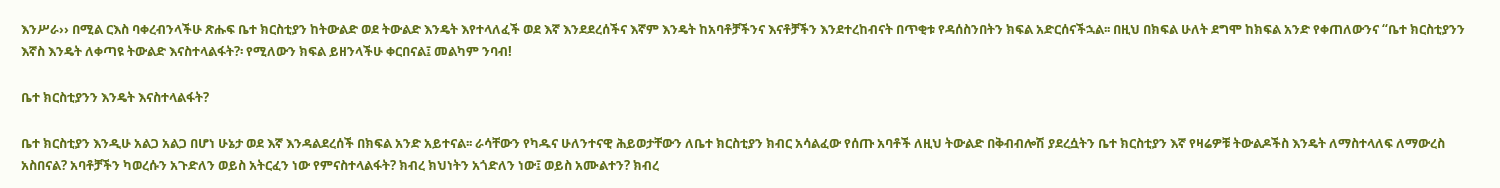እንሥራ›› በሚል ርእስ ባቀረብንላችሁ ጽሑፍ ቤተ ክርስቲያን ከትውልድ ወደ ትውልድ እንዴት እየተላለፈች ወደ እኛ እንደደረሰችና እኛም እንዴት ከአባቶቻችንና እናቶቻችን እንደተረከብናት በጥቂቱ የዳሰስንበትን ክፍል አድርሰናችኋል፡፡ በዚህ በክፍል ሁለት ደግሞ ከክፍል አንድ የቀጠለውንና “ቤተ ክርስቲያንን እኛስ እንዴት ለቀጣዩ ትውልድ እናስተላልፋት?፡ የሚለውን ክፍል ይዘንላችሁ ቀርበናል፤ መልካም ንባብ!

ቤተ ክርስቲያንን እንዴት እናስተላልፋት?

ቤተ ክርስቲያን እንዲሁ አልጋ አልጋ በሆነ ሁኔታ ወደ እኛ እንዳልደረሰች በክፍል አንድ አይተናል፡፡ ራሳቸውን የካዱና ሁለንተናዊ ሕይወታቸውን ለቤተ ክርስቲያን ክብር አሳልፈው የሰጡ አባቶች ለዚህ ትውልድ በቅብብሎሽ ያደረሷትን ቤተ ክርስቲያን እኛ የዛሬዎቹ ትውልዶችስ እንዴት ለማስተላለፍ ለማውረስ አስበናል? አባቶቻችን ካወረሱን አጉድለን ወይስ አትርፈን ነው የምናስተላልፋት? ክብረ ክህነትን አጎድለን ነው፤ ወይስ አሙልተን? ክብረ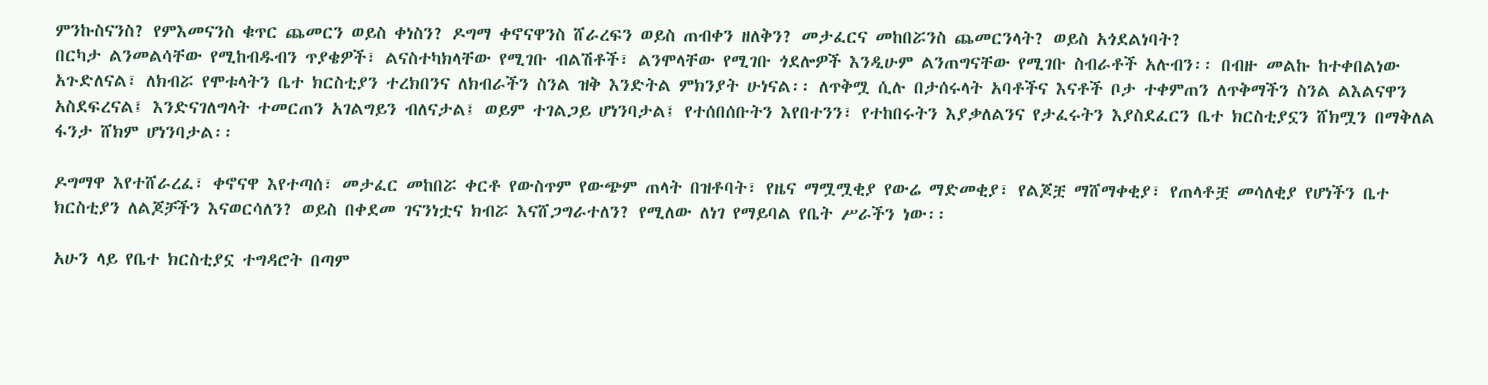ምንኩስናንስ? የምእመናንስ ቁጥር ጨመርን ወይስ ቀነስን? ዶግማ ቀኖናዋንስ ሸራረፍን ወይስ ጠብቀን ዘለቅን? መታፈርና መከበሯንስ ጨመርንላት? ወይስ አጎደልነባት?
በርካታ ልንመልሳቸው የሚከብዱብን ጥያቄዎች፣ ልናስተካክላቸው የሚገቡ ብልሽቶች፣ ልንሞላቸው የሚገቡ ጎደሎዎች እንዲሁም ልንጠግናቸው የሚገቡ ስብራቶች አሉብን፡፡ በብዙ መልኩ ከተቀበልነው አጉድለናል፣ ለክብሯ የሞቱላትን ቤተ ክርስቲያን ተረክበንና ለክብራችን ስንል ዝቅ እንድትል ምክንያት ሁነናል፡፡ ለጥቅሟ ሲሉ በታሰሩላት አባቶችና እናቶች ቦታ ተቀምጠን ለጥቅማችን ስንል ልእልናዋን አስደፍረናል፤ እንድናገለግላት ተመርጠን አገልግይን ብለናታል፤ ወይም ተገልጋይ ሆነንባታል፤ የተሰበሰቡትን እየበተንን፣ የተከበሩትን እያቃለልንና የታፈሩትን እያስደፈርን ቤተ ክርስቲያኗን ሸክሟን በማቅለል ፋንታ ሸክም ሆነንባታል፡፡

ዶግማዋ እየተሸራረፈ፣ ቀኖናዋ እየተጣሰ፣ መታፈር መከበሯ ቀርቶ የውስጥም የውጭም ጠላት በዝቶባት፣ የዜና ማሟሟቂያ የውሬ ማድመቂያ፣ የልጆቿ ማሸማቀቂያ፣ የጠላቶቿ መሳለቂያ የሆነችን ቤተ ክርስቲያን ለልጆቻችን እናወርሳለን? ወይስ በቀደመ ገናንነቷና ክብሯ እናሸጋግራተለን? የሚለው ለነገ የማይባል የቤት ሥራችን ነው፡፡

አሁን ላይ የቤተ ክርስቲያኗ ተግዳሮት በጣም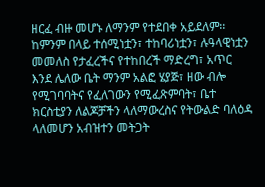ዘርፈ ብዙ መሆኑ ለማንም የተደበቀ አይደለም፡፡ ከምንም በላይ ተሰሚነቷን፣ ተከባሪነቷን፣ ሉዓላዊነቷን መመለስ የታፈረችና የተከበረች ማድረግ፣ አጥር እንደ ሌለው ቤት ማንም አልፎ ሄያጅ፣ ዘው ብሎ የሚገባባትና የፈለገውን የሚፈጽምባት፣ ቤተ ክርስቲያን ለልጆቻችን ላለማውረስና የትውልድ ባለዕዳ ላለመሆን አብዝተን መትጋት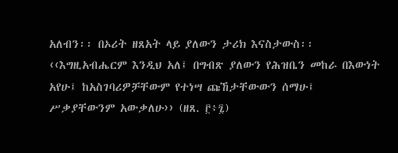አለብን፡፡ በኦሪት ዘጸአት ላይ ያለውን ታሪክ እናስታውስ፡፡ ‹‹እግዚአብሔርም እንዲህ አለ፤ በግብጽ ያለውን የሕዝቤን መከራ በእውነት አየሁ፤ ከአስገባሪዎቻቸውም የተነሣ ጩኸታቸውውን ሰማሁ፤ ሥቃያቸውንም አውቃለሁ›› (ዘጸ. ፫፥፯)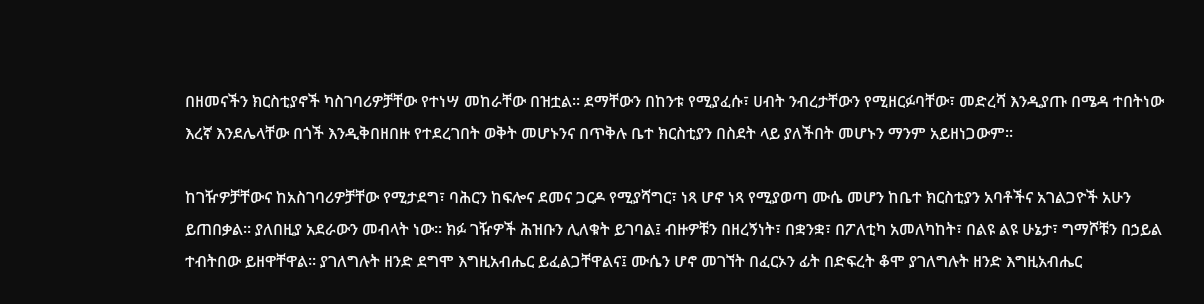በዘመናችን ክርስቲያኖች ካስገባሪዎቻቸው የተነሣ መከራቸው በዝቷል፡፡ ደማቸውን በከንቱ የሚያፈሱ፣ ሀብት ንብረታቸውን የሚዘርፉባቸው፣ መድረሻ እንዲያጡ በሜዳ ተበትነው እረኛ እንደሌላቸው በጎች እንዲቅበዘበዙ የተደረገበት ወቅት መሆኑንና በጥቅሉ ቤተ ክርስቲያን በስደት ላይ ያለችበት መሆኑን ማንም አይዘነጋውም፡፡

ከገዥዎቻቸውና ከአስገባሪዎቻቸው የሚታደግ፣ ባሕርን ከፍሎና ደመና ጋርዶ የሚያሻግር፣ ነጻ ሆኖ ነጻ የሚያወጣ ሙሴ መሆን ከቤተ ክርስቲያን አባቶችና አገልጋዮች አሁን ይጠበቃል፡፡ ያለበዚያ አደራውን መብላት ነው፡፡ ክፉ ገዥዎች ሕዝቡን ሊለቁት ይገባል፤ ብዙዎቹን በዘረኝነት፣ በቋንቋ፣ በፖለቲካ አመለካከት፣ በልዩ ልዩ ሁኔታ፣ ግማሾቹን በኃይል ተብትበው ይዘዋቸዋል፡፡ ያገለግሉት ዘንድ ደግሞ እግዚአብሔር ይፈልጋቸዋልና፤ ሙሴን ሆኖ መገኘት በፈርኦን ፊት በድፍረት ቆሞ ያገለግሉት ዘንድ እግዚአብሔር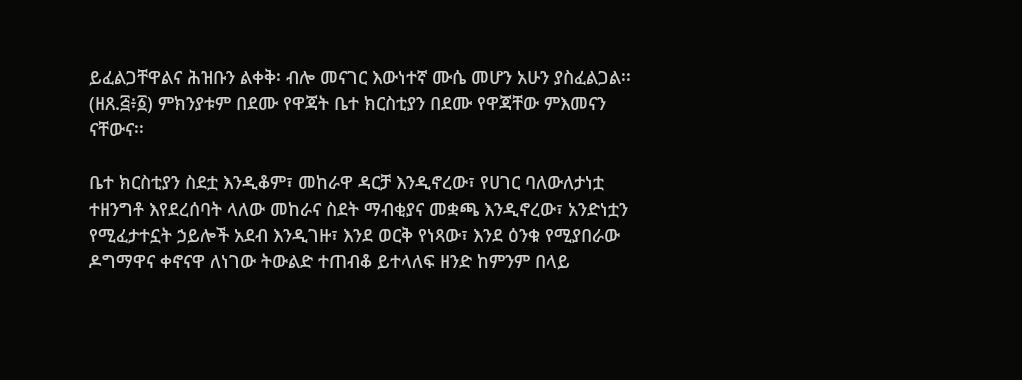ይፈልጋቸዋልና ሕዝቡን ልቀቅ፡ ብሎ መናገር እውነተኛ ሙሴ መሆን አሁን ያስፈልጋል፡፡ (ዘጸ.፭፥፩) ምክንያቱም በደሙ የዋጃት ቤተ ክርስቲያን በደሙ የዋጃቸው ምእመናን ናቸውና፡፡

ቤተ ክርስቲያን ስደቷ እንዲቆም፣ መከራዋ ዳርቻ እንዲኖረው፣ የሀገር ባለውለታነቷ ተዘንግቶ እየደረሰባት ላለው መከራና ስደት ማብቂያና መቋጫ እንዲኖረው፣ አንድነቷን የሚፈታተኗት ኃይሎች አደብ እንዲገዙ፣ እንደ ወርቅ የነጻው፣ እንደ ዕንቁ የሚያበራው ዶግማዋና ቀኖናዋ ለነገው ትውልድ ተጠብቆ ይተላለፍ ዘንድ ከምንም በላይ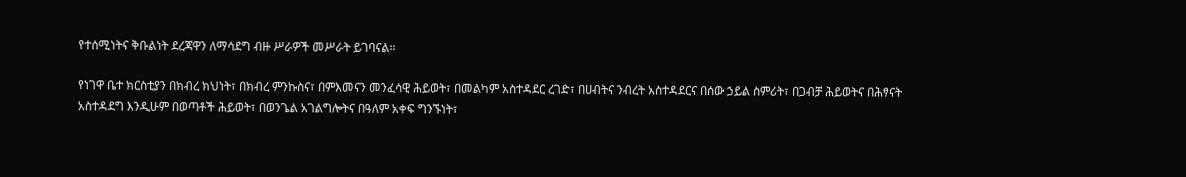የተሰሚነትና ቅቡልነት ደረጃዋን ለማሳደግ ብዙ ሥራዎች መሥራት ይገባናል፡፡

የነገዋ ቤተ ክርስቲያን በክብረ ክህነት፣ በክብረ ምንኩስና፣ በምእመናን መንፈሳዊ ሕይወት፣ በመልካም አስተዳደር ረገድ፣ በሀብትና ንብረት አስተዳደርና በሰው ኃይል ስምሪት፣ በጋብቻ ሕይወትና በሕፃናት አስተዳደግ እንዲሁም በወጣቶች ሕይወት፣ በወንጌል አገልግሎትና በዓለም አቀፍ ግንኙነት፣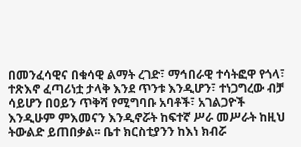በመንፈሳዊና በቁሳዊ ልማት ረገድ፣ ማኅበራዊ ተሳትፎዋ የጎላ፣ ተጽእኖ ፈጣሪነቷ ታላቅ እንደ ጥንቱ እንዲሆን፣ ተነጋግረው ብቻ ሳይሆን በዐይን ጥቅሻ የሚግባቡ አባቶች፣ አገልጋዮች እንዲሁም ምእመናን እንዲኖሯት ከፍተኛ ሥራ መሥራት ከዚህ ትውልድ ይጠበቃል፡፡ ቤተ ክርስቲያንን ከእነ ክብሯ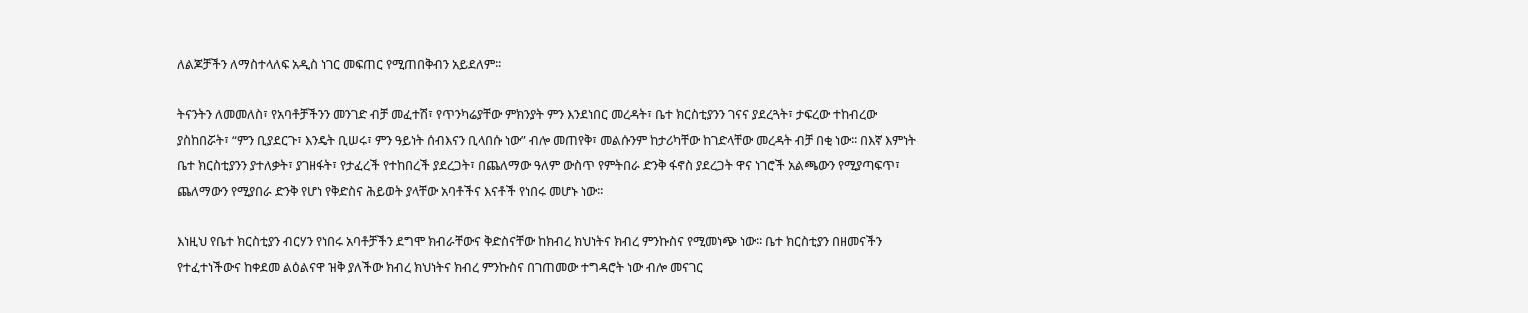ለልጆቻችን ለማስተላለፍ አዲስ ነገር መፍጠር የሚጠበቅብን አይደለም፡፡

ትናንትን ለመመለስ፣ የአባቶቻችንን መንገድ ብቻ መፈተሽ፣ የጥንካሬያቸው ምክንያት ምን እንደነበር መረዳት፣ ቤተ ክርስቲያንን ገናና ያደረጓት፣ ታፍረው ተከብረው ያስከበሯት፣ “ምን ቢያደርጉ፣ እንዴት ቢሠሩ፣ ምን ዓይነት ሰብእናን ቢላበሱ ነው” ብሎ መጠየቅ፣ መልሱንም ከታሪካቸው ከገድላቸው መረዳት ብቻ በቂ ነው፡፡ በእኛ እምነት ቤተ ክርስቲያንን ያተለቃት፣ ያገዘፋት፣ የታፈረች የተከበረች ያደረጋት፣ በጨለማው ዓለም ውስጥ የምትበራ ድንቅ ፋኖስ ያደረጋት ዋና ነገሮች አልጫውን የሚያጣፍጥ፣ ጨለማውን የሚያበራ ድንቅ የሆነ የቅድስና ሕይወት ያላቸው አባቶችና እናቶች የነበሩ መሆኑ ነው፡፡

እነዚህ የቤተ ክርስቲያን ብርሃን የነበሩ አባቶቻችን ደግሞ ክብራቸውና ቅድስናቸው ከክብረ ክህነትና ክብረ ምንኩስና የሚመነጭ ነው፡፡ ቤተ ክርስቲያን በዘመናችን የተፈተነችውና ከቀደመ ልዕልናዋ ዝቅ ያለችው ክብረ ክህነትና ክብረ ምንኩስና በገጠመው ተግዳሮት ነው ብሎ መናገር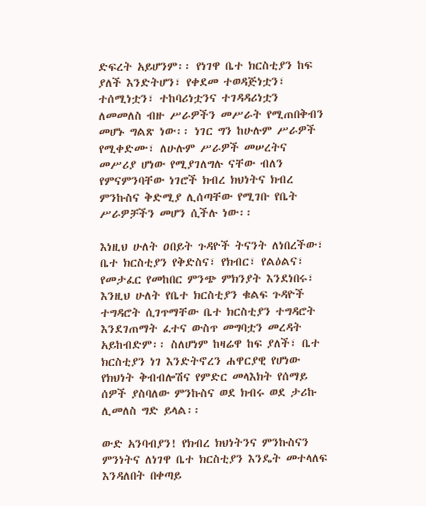ድፍረት አይሆንም፡፡ የነገዋ ቤተ ክርስቲያን ከፍ ያለች እንድትሆን፣ የቀደመ ተወዳጅነቷን፣ ተሰሚነቷን፣ ተከባሪነቷንና ተገዳዳሪነቷን ለመመለስ ብዙ ሥራዎችን መሥራት የሚጠበቅብን መሆኑ ግልጽ ነው፡፡ ነገር ግን ከሁሉም ሥራዎች የሚቀድሙ፣ ለሁሉም ሥራዎች መሠረትና መሥሪያ ሆነው የሚያገለግሉ ናቸው ብለን የምናምንባቸው ነገሮች ክብረ ክህነትና ክብረ ምንኩስና ቅድሚያ ሊሰጣቸው የሚገቡ የቤት ሥራዎቻችን መሆን ሲችሉ ነው፡፡

እነዚህ ሁለት ዐበይት ጉዳዮች ትናንት ለነበረችው፣ ቤተ ክርስቲያን የቅድስና፣ የክብር፣ የልዕልና፣ የመታፈር የመከበር ምንጭ ምክንያት እንደነበሩ፣ እንዚህ ሁለት የቤተ ክርስቲያን ቁልፍ ጉዳዮች ተግዳሮት ሲገጥማቸው ቤተ ክርስቲያን ተግዳሮት እንደገጠማት ፈተና ውስጥ መግባቷን መረዳት አይከብድም፡፡ ስለሆነም ከዛሬዋ ከፍ ያለች፣ ቤተ ክርስቲያን ነገ እንድትኖረን ሐዋርያዊ የሆነው የክህነት ቅብብሎሽና የምድር መላእክት የሰማይ ሰዎች ያስባለው ምንኩስና ወደ ክብሩ ወደ ታሪኩ ሊመለስ ግድ ይላል፡፡

ውድ አንባብያን! የክብረ ክህነትንና ምንኩስናን ምንነትና ለነገዋ ቤተ ክርስቲያን እንዴት መተላለፍ እንዳለበት በቀጣይ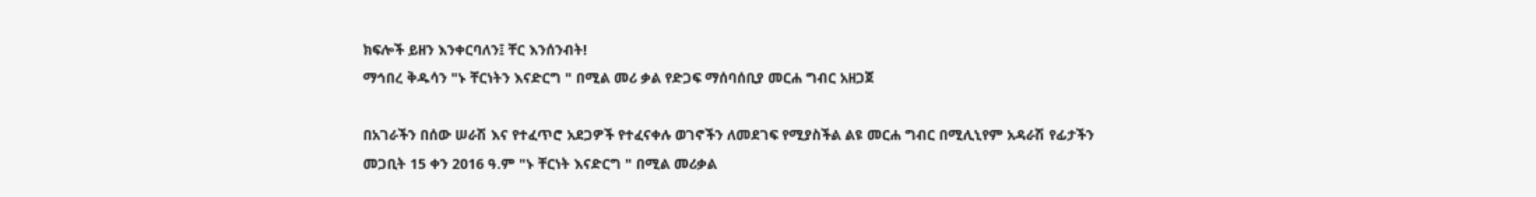ክፍሎች ይዘን እንቀርባለን፤ ቸር እንሰንብት!
ማኅበረ ቅዱሳን "ኑ ቸርነትን እናድርግ " በሚል መሪ ቃል የድጋፍ ማሰባሰቢያ መርሐ ግብር አዘጋጀ

በአገራችን በሰው ሠራሽ እና የተፈጥሮ አደጋዎች የተፈናቀሉ ወገኖችን ለመደገፍ የሚያስችል ልዩ መርሐ ግብር በሚሊኒየም አዳራሽ የፊታችን መጋቢት 15 ቀን 2016 ዓ.ም "ኑ ቸርነት እናድርግ " በሚል መሪቃል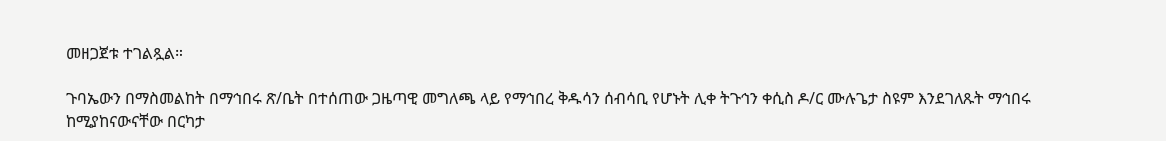መዘጋጀቱ ተገልጿል።

ጉባኤውን በማስመልከት በማኅበሩ ጽ/ቤት በተሰጠው ጋዜጣዊ መግለጫ ላይ የማኅበረ ቅዱሳን ሰብሳቢ የሆኑት ሊቀ ትጉኅን ቀሲስ ዶ/ር ሙሉጌታ ስዩም እንደገለጹት ማኅበሩ ከሚያከናውናቸው በርካታ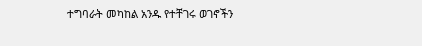ተግባራት መካከል አንዱ የተቸገሩ ወገኖችን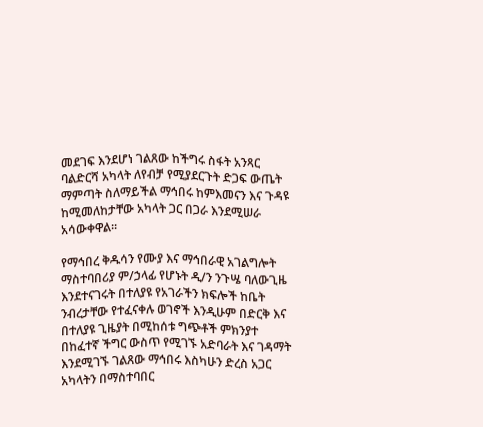መደገፍ እንደሆነ ገልጸው ከችግሩ ስፋት አንጻር ባልድርሻ አካላት ለየብቻ የሚያደርጉት ድጋፍ ውጤት ማምጣት ስለማይችል ማኅበሩ ከምእመናን እና ጉዳዩ ከሚመለከታቸው አካላት ጋር በጋራ እንደሚሠራ አሳውቀዋል።

የማኅበረ ቅዱሳን የሙያ እና ማኅበራዊ አገልግሎት ማስተባበሪያ ም/ኃላፊ የሆኑት ዲ/ን ንጉሤ ባለውጊዜ እንደተናገሩት በተለያዩ የአገራችን ክፍሎች ከቤት ንብረታቸው የተፈናቀሉ ወገኖች እንዲሁም በድርቅ እና በተለያዩ ጊዜያት በሚከሰቱ ግጭቶች ምክንያተ በከፈተኛ ችግር ውስጥ የሚገኙ አድባራት እና ገዳማት እንደሚገኙ ገልጸው ማኅበሩ እስካሁን ድረስ አጋር አካላትን በማስተባበር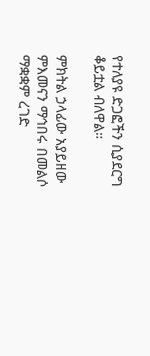የተለያዩ ድጋፎችን ሲያደርግ ቆይቷል ብለዋል።

ምክትል ኃላፊው አያይዘው ምእመናን ማኅበሩ በመልሶ ማቋቋም ረገድ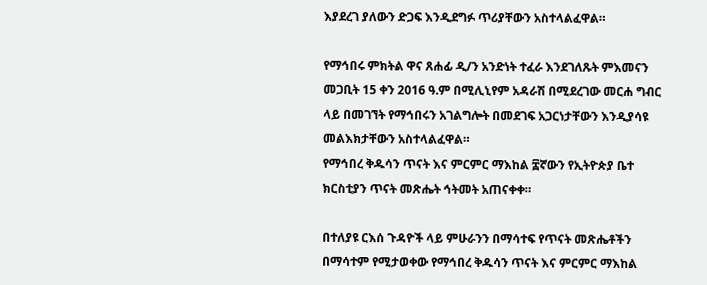እያደረገ ያለውን ድጋፍ እንዲደግፉ ጥሪያቸውን አስተላልፈዋል።

የማኅበሩ ምክትል ዋና ጸሐፊ ዲ/ን አንድነት ተፈራ እንደገለጹት ምእመናን መጋቢት 15 ቀን 2016 ዓ.ም በሚሊኒየም አዳራሽ በሚደረገው መርሐ ግብር ላይ በመገኘት የማኅበሩን አገልግሎት በመደገፍ አጋርነታቸውን እንዲያሳዩ መልእክታቸውን አስተላልፈዋል።
የማኅበረ ቅዱሳን ጥናት እና ምርምር ማእከል ፰ኛውን የኢትዮጵያ ቤተ ክርስቲያን ጥናት መጽሔት ኅትመት አጠናቀቀ።

በተለያዩ ርእሰ ጉዳዮች ላይ ምሁራንን በማሳተፍ የጥናት መጽሔቶችን በማሳተም የሚታወቀው የማኅበረ ቅዱሳን ጥናት እና ምርምር ማእከል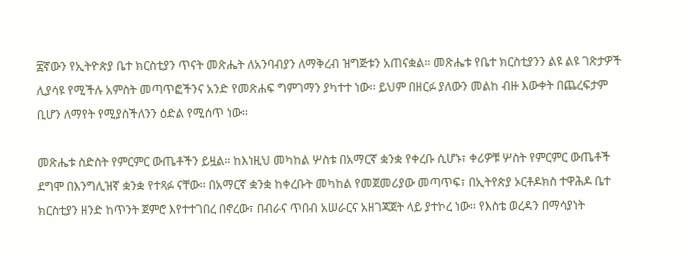፰ኛውን የኢትዮጵያ ቤተ ክርስቲያን ጥናት መጽሔት ለአንባብያን ለማቅረብ ዝግጅቱን አጠናቋል። መጽሔቱ የቤተ ክርስቲያንን ልዩ ልዩ ገጽታዎች ሊያሳዩ የሚችሉ አምስት መጣጥፎችንና አንድ የመጽሐፍ ግምገማን ያካተተ ነው፡፡ ይህም በዘርፉ ያለውን መልከ ብዙ እውቀት በጨረፍታም ቢሆን ለማየት የሚያስችለንን ዕድል የሚሰጥ ነው፡፡

መጽሔቱ ስድስት የምርምር ውጤቶችን ይዟል። ከእነዚህ መካከል ሦስቱ በአማርኛ ቋንቋ የቀረቡ ሲሆኑ፣ ቀሪዎቹ ሦስት የምርምር ውጤቶች ደግሞ በእንግሊዝኛ ቋንቋ የተጻፉ ናቸው፡፡ በአማርኛ ቋንቋ ከቀረቡት መካከል የመጀመሪያው መጣጥፍ፣ በኢትየጵያ ኦርቶዶክስ ተዋሕዶ ቤተ ክርስቲያን ዘንድ ከጥንት ጀምሮ እየተተገበረ በኖረው፣ በብራና ጥበብ አሠራርና አዘገጃጀት ላይ ያተኮረ ነው፡፡ የእስቴ ወረዳን በማሳያነት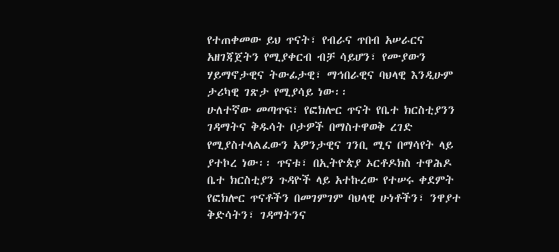የተጠቀመው ይህ ጥናት፣ የብራና ጥበብ አሠራርና አዘገጃጀትን የሚያቀርብ ብቻ ሳይሆን፣ የሙያውን ሃይማኖታዊና ትውፊታዊ፣ ማኅበራዊና ባህላዊ እንዲሁም ታሪካዊ ገጽታ የሚያሳይ ነው፡፡
ሁለተኛው መጣጥፍ፣ የፎክሎር ጥናት የቤተ ክርስቲያንን ገዳማትና ቅዱሳት ቦታዎች በማስተዋወቅ ረገድ የሚያስተላልፈውን አዎንታዊና ገንቢ ሚና በማሳየት ላይ ያተኮረ ነው፡፡ ጥናቱ፣ በኢትዮጵያ ኦርቶዶክስ ተዋሕዶ ቤተ ክርስቲያን ጉዳዮች ላይ አተኩረው የተሠሩ ቀደምት የፎክሎር ጥናቶችን በመገምገም ባህላዊ ሁነቶችን፣ ንዋያተ ቅድሳትን፣ ገዳማትንና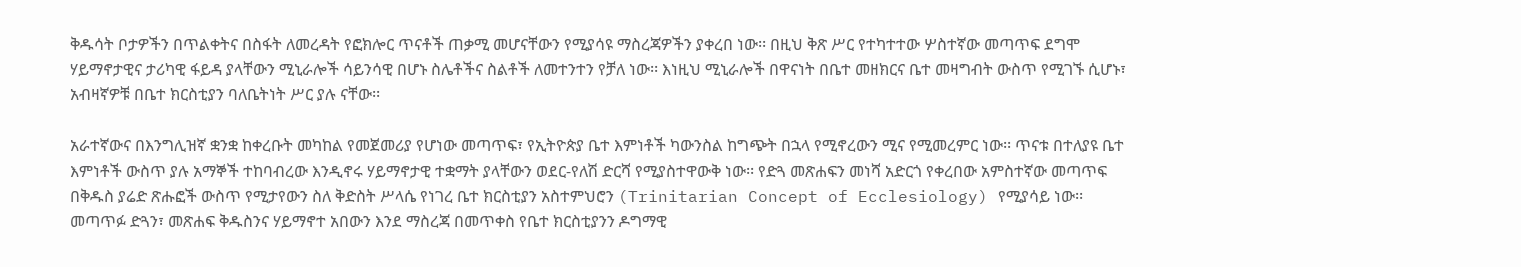ቅዱሳት ቦታዎችን በጥልቀትና በስፋት ለመረዳት የፎክሎር ጥናቶች ጠቃሚ መሆናቸውን የሚያሳዩ ማስረጃዎችን ያቀረበ ነው፡፡ በዚህ ቅጽ ሥር የተካተተው ሦስተኛው መጣጥፍ ደግሞ ሃይማኖታዊና ታሪካዊ ፋይዳ ያላቸውን ሚኒራሎች ሳይንሳዊ በሆኑ ስሌቶችና ስልቶች ለመተንተን የቻለ ነው፡፡ እነዚህ ሚኒራሎች በዋናነት በቤተ መዘክርና ቤተ መዛግብት ውስጥ የሚገኙ ሲሆኑ፣ አብዛኛዎቹ በቤተ ክርስቲያን ባለቤትነት ሥር ያሉ ናቸው፡፡

አራተኛውና በእንግሊዝኛ ቋንቋ ከቀረቡት መካከል የመጀመሪያ የሆነው መጣጥፍ፣ የኢትዮጵያ ቤተ እምነቶች ካውንስል ከግጭት በኋላ የሚኖረውን ሚና የሚመረምር ነው፡፡ ጥናቱ በተለያዩ ቤተ እምነቶች ውስጥ ያሉ አማኞች ተከባብረው እንዲኖሩ ሃይማኖታዊ ተቋማት ያላቸውን ወደር-የለሽ ድርሻ የሚያስተዋውቅ ነው፡፡ የድጓ መጽሐፍን መነሻ አድርጎ የቀረበው አምስተኛው መጣጥፍ በቅዱስ ያሬድ ጽሑፎች ውስጥ የሚታየውን ስለ ቅድስት ሥላሴ የነገረ ቤተ ክርስቲያን አስተምህሮን (Trinitarian Concept of Ecclesiology) የሚያሳይ ነው፡፡ መጣጥፉ ድጓን፣ መጽሐፍ ቅዱስንና ሃይማኖተ አበውን እንደ ማስረጃ በመጥቀስ የቤተ ክርስቲያንን ዶግማዊ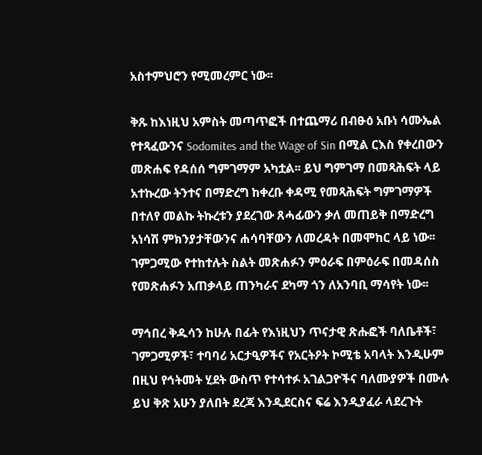አስተምህሮን የሚመረምር ነው፡፡

ቅጹ ከእነዚህ አምስት መጣጥፎች በተጨማሪ በብፁዕ አቡነ ሳሙኤል የተጻፈውንና Sodomites and the Wage of Sin በሚል ርእስ የቀረበውን መጽሐፍ የዳሰሰ ግምገማም አካቷል፡፡ ይህ ግምገማ በመጻሕፍት ላይ አተኩረው ትንተና በማድረግ ከቀረቡ ቀዳሚ የመጻሕፍት ግምገማዎች በተለየ መልኩ ትኩረቱን ያደረገው ጸሓፊውን ቃለ መጠይቅ በማድረግ አነሳሽ ምክንያታቸውንና ሐሳባቸውን ለመረዳት በመሞከር ላይ ነው፡፡ ገምጋሚው የተከተሉት ስልት መጽሐፉን ምዕራፍ በምዕራፍ በመዳሰስ የመጽሐፉን አጠቃላይ ጠንካራና ደካማ ጎን ለአንባቢ ማሳየት ነው፡፡

ማኅበረ ቅዱሳን ከሁሉ በፊት የእነዚህን ጥናታዊ ጽሑፎች ባለቤቶች፣ ገምጋሚዎች፣ ተባባሪ አርታዒዎችና የአርትዖት ኮሚቴ አባላት እንዲሁም በዚህ የኅትመት ሂደት ውስጥ የተሳተፉ አገልጋዮችና ባለሙያዎች በሙሉ ይህ ቅጽ አሁን ያለበት ደረጃ እንዲደርስና ፍሬ እንዲያፈራ ላደረጉት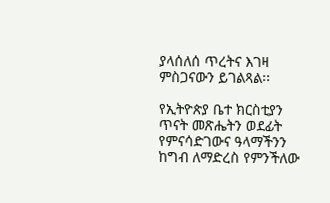ያላሰለሰ ጥረትና እገዛ ምስጋናውን ይገልጻል፡፡

የኢትዮጵያ ቤተ ክርስቲያን ጥናት መጽሔትን ወደፊት የምናሳድገውና ዓላማችንን ከግብ ለማድረስ የምንችለው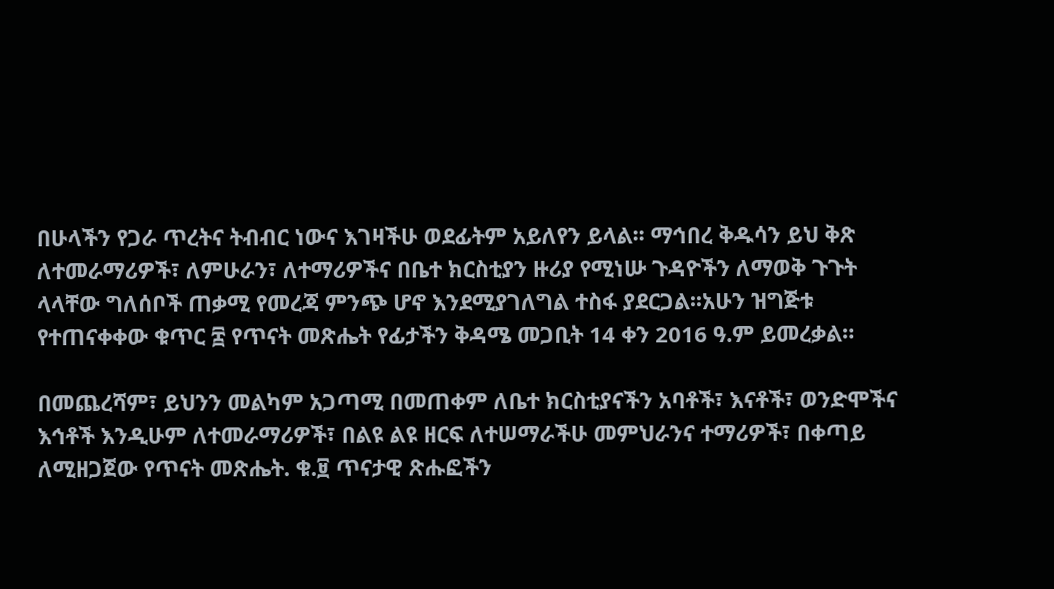በሁላችን የጋራ ጥረትና ትብብር ነውና እገዛችሁ ወደፊትም አይለየን ይላል፡፡ ማኅበረ ቅዱሳን ይህ ቅጽ ለተመራማሪዎች፣ ለምሁራን፣ ለተማሪዎችና በቤተ ክርስቲያን ዙሪያ የሚነሡ ጉዳዮችን ለማወቅ ጉጉት ላላቸው ግለሰቦች ጠቃሚ የመረጃ ምንጭ ሆኖ እንደሚያገለግል ተስፋ ያደርጋል፡፡አሁን ዝግጅቱ የተጠናቀቀው ቁጥር ፰ የጥናት መጽሔት የፊታችን ቅዳሜ መጋቢት 14 ቀን 2016 ዓ.ም ይመረቃል።

በመጨረሻም፣ ይህንን መልካም አጋጣሚ በመጠቀም ለቤተ ክርስቲያናችን አባቶች፣ እናቶች፣ ወንድሞችና እኅቶች እንዲሁም ለተመራማሪዎች፣ በልዩ ልዩ ዘርፍ ለተሠማራችሁ መምህራንና ተማሪዎች፣ በቀጣይ ለሚዘጋጀው የጥናት መጽሔት. ቁ.፱ ጥናታዊ ጽሑፎችን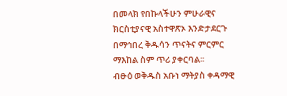በመላክ የበኩላችሁን ምሁራዊና ክርስቲያናዊ አስተዋጽኦ እንድታደርጉ በማኅበረ ቅዱሳን ጥናትና ምርምር ማእከል ስም ጥሪ ያቀርባል፡፡
ብፁዕ ወቅዱስ አቡነ ማትያስ ቀዳማዊ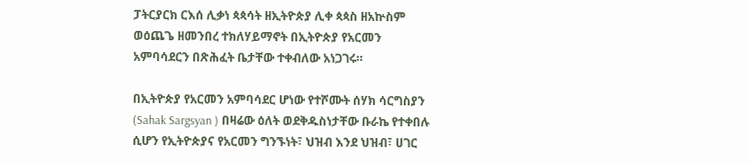ፓትርያርክ ርእሰ ሊቃነ ጳጳሳት ዘኢትዮጵያ ሊቀ ጳጳስ ዘአኵስም ወዕጨጌ ዘመንበረ ተክለሃይማኖት በኢትዮጵያ የአርመን አምባሳደርን በጽሕፈት ቤታቸው ተቀብለው አነጋገሩ።

በኢትዮጵያ የአርመን አምባሳደር ሆነው የተሾሙት ሰሃክ ሳርግስያን (Sahak Sargsyan ) በዛሬው ዕለት ወደቅዱስነታቸው ቡራኬ የተቀበሉ ሲሆን የኢትዮጵያና የአርመን ግንኙነት፣ ህዝብ እንደ ህዝብ፣ ሀገር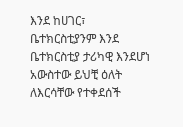እንደ ከሀገር፣ ቤተክርስቲያንም እንደ ቤተክርስቲያ ታሪካዊ እንደሆነ አውስተው ይህቺ ዕለት ለእርሳቸው የተቀደሰች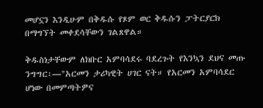መሆኗን እንዲሁም በቅዱሱ የጾም ወር ቅዱሱን ፓትርያርክ በማግኘት መቀደሳቸውን ገልጸዋል።

ቅዱስነታቸውም ለክቡር አምባሳደሩ ባደረጉት የእንኳን ደህና መጡ ንግግር፡―"አርመን ታሪካዊት ሀገር ናት። የአርመን አምባሳደር ሆነው በመምጣትዎና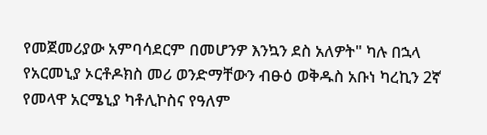የመጀመሪያው አምባሳደርም በመሆንዎ እንኳን ደስ አለዎት" ካሉ በኋላ የአርመኒያ ኦርቶዶክስ መሪ ወንድማቸውን ብፁዕ ወቅዱስ አቡነ ካረኪን 2ኛ የመላዋ አርሜኒያ ካቶሊኮስና የዓለም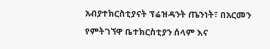አብያተክርስቲያናት ፕሬዝዳንት ጤንነት፣ በአርመን የምትገኘዋ ቤተክርስቲያን ሰላም እና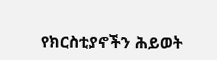የክርስቲያኖችን ሕይወት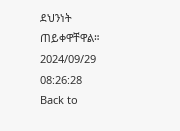ደህንነት ጠይቀዋቸዋል።
2024/09/29 08:26:28
Back to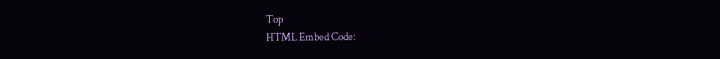Top
HTML Embed Code: